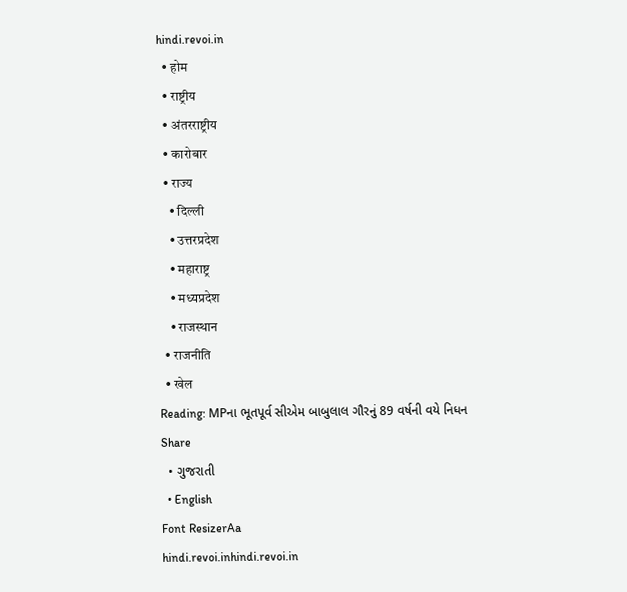hindi.revoi.in
  • होम
  • राष्ट्रीय
  • अंतरराष्ट्रीय
  • कारोबार
  • राज्य
    • दिल्ली
    • उत्तरप्रदेश
    • महाराष्ट्र
    • मध्यप्रदेश
    • राजस्थान
  • राजनीति
  • खेल
Reading: MPના ભૂતપૂર્વ સીએમ બાબુલાલ ગૌરનું 89 વર્ષની વયે નિધન
Share
  • ગુજરાતી
  • English
Font ResizerAa
hindi.revoi.inhindi.revoi.in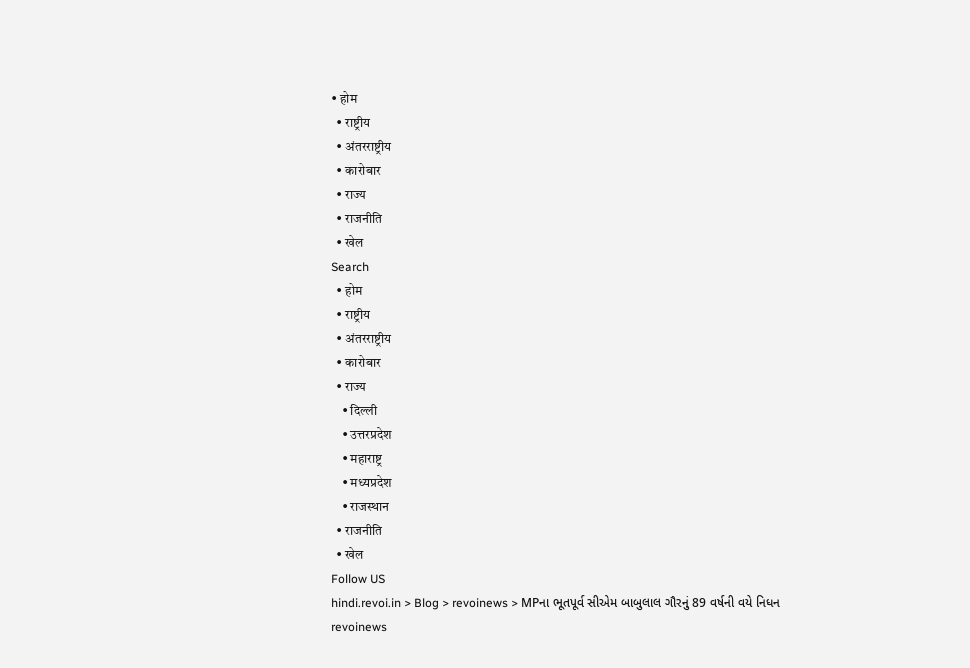• होम
  • राष्ट्रीय
  • अंतरराष्ट्रीय
  • कारोबार
  • राज्य
  • राजनीति
  • खेल
Search
  • होम
  • राष्ट्रीय
  • अंतरराष्ट्रीय
  • कारोबार
  • राज्य
    • दिल्ली
    • उत्तरप्रदेश
    • महाराष्ट्र
    • मध्यप्रदेश
    • राजस्थान
  • राजनीति
  • खेल
Follow US
hindi.revoi.in > Blog > revoinews > MPના ભૂતપૂર્વ સીએમ બાબુલાલ ગૌરનું 89 વર્ષની વયે નિધન
revoinews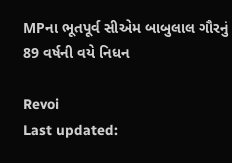MPના ભૂતપૂર્વ સીએમ બાબુલાલ ગૌરનું 89 વર્ષની વયે નિધન

Revoi
Last updated: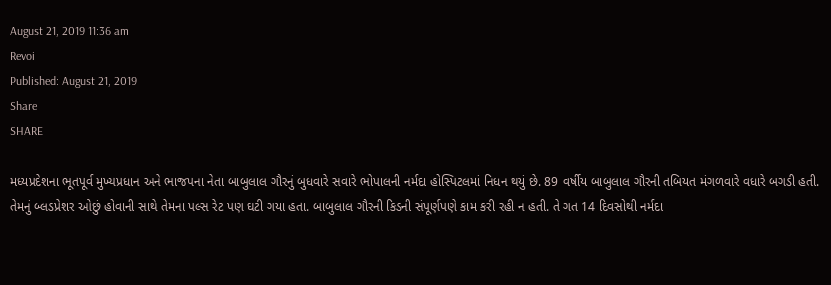August 21, 2019 11:36 am
Revoi
Published: August 21, 2019
Share
SHARE

મધ્યપ્રદેશના ભૂતપૂર્વ મુખ્યપ્રધાન અને ભાજપના નેતા બાબુલાલ ગૌરનું બુધવારે સવારે ભોપાલની નર્મદા હોસ્પિટલમાં નિધન થયું છે. 89 વર્ષીય બાબુલાલ ગૌરની તબિયત મંગળવારે વધારે બગડી હતી. તેમનું બ્લડપ્રેશર ઓછું હોવાની સાથે તેમના પલ્સ રેટ પણ ઘટી ગયા હતા. બાબુલાલ ગૌરની કિડની સંપૂર્ણપણે કામ કરી રહી ન હતી. તે ગત 14 દિવસોથી નર્મદા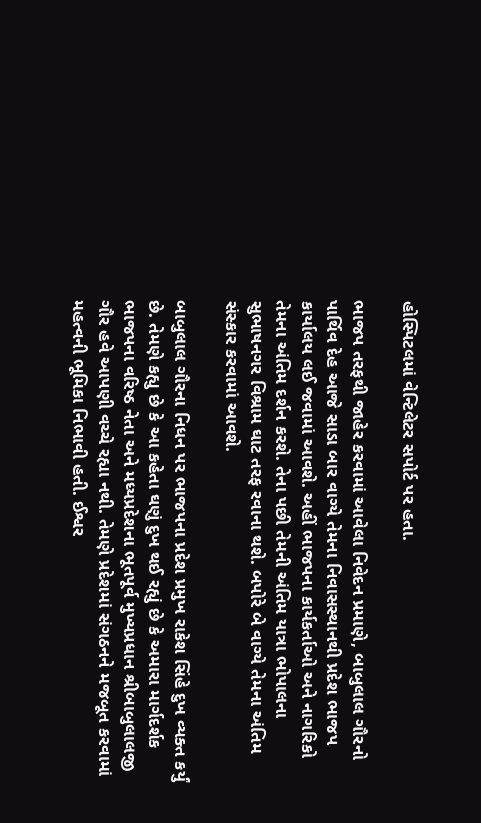હોસ્પિટલમાં વેન્ટિલેટર સપોર્ટ પર હતા.

ભાજપ તરફથી જાહેર કરવામાં આવેલા નિવેદન પ્રમાણે, બાબુલાલ ગૌરનો પાર્થિવ દેહ આજે સાડા બાર વાગ્યે તેમના નિવાસસ્થાનથી પ્રદેશ ભાજપ કાર્યાલય લઈ જવામાં આવશે. અહીં ભાજપના કાર્યકર્તાઓ અને નાગરિકો તેમના અંતિમ દર્શન કરશે. તેના પછી તેમની અંતિમ યાત્રા ભોપાલના સુભાષનગર વિશ્રામ ઘાટ તરફ રવાના થશે. બપોરે બે વાગ્યે તેમના અંતિમ સંસ્કાર કરવામાં આવશે.

બાબુલાલ ગૌરના નિધન પર ભાજપના પ્રદેશ પ્રમુખ રાકેશ સિંહે દુખ વ્યક્ત કર્યું છે. તેમણે કહ્યુ છે કે આ કહેતા ઘણું દુખ થઈ રહ્યું છે કે અમારા માર્ગદર્શક ભાજપના વરિષ્ઠ નેતા અને મધ્યપ્રદેશના ભૂતપૂર્વ મુખ્યપ્રધાન શ્રીબાબુલાલજી ગૌર હવે આપણી વચ્ચે રહ્યા નથી. તેમણે પ્રદેશમાં સંગઠનને મજબૂત કરવામાં મહત્વની ભૂમિકા નિભાવી હતી. ઈશ્વર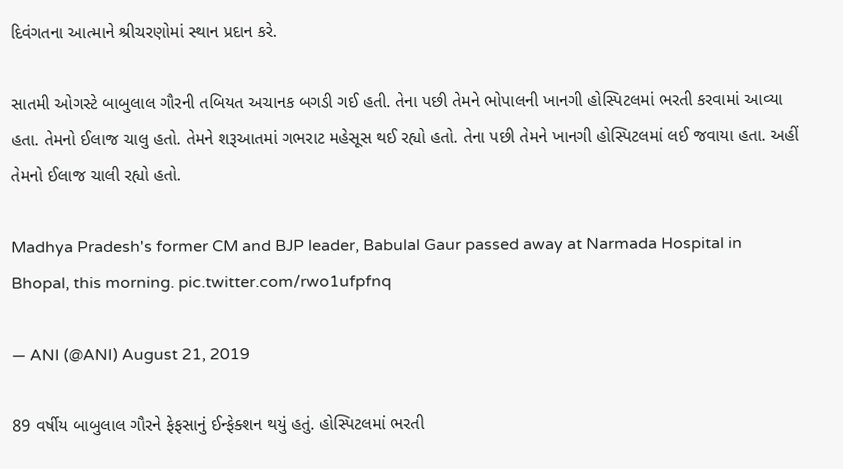દિવંગતના આત્માને શ્રીચરણોમાં સ્થાન પ્રદાન કરે.

સાતમી ઓગસ્ટે બાબુલાલ ગૌરની તબિયત અચાનક બગડી ગઈ હતી. તેના પછી તેમને ભોપાલની ખાનગી હોસ્પિટલમાં ભરતી કરવામાં આવ્યા હતા. તેમનો ઈલાજ ચાલુ હતો. તેમને શરૂઆતમાં ગભરાટ મહેસૂસ થઈ રહ્યો હતો. તેના પછી તેમને ખાનગી હોસ્પિટલમાં લઈ જવાયા હતા. અહીં તેમનો ઈલાજ ચાલી રહ્યો હતો.

Madhya Pradesh's former CM and BJP leader, Babulal Gaur passed away at Narmada Hospital in Bhopal, this morning. pic.twitter.com/rwo1ufpfnq

— ANI (@ANI) August 21, 2019

89 વર્ષીય બાબુલાલ ગૌરને ફેફસાનું ઈન્ફેક્શન થયું હતું. હોસ્પિટલમાં ભરતી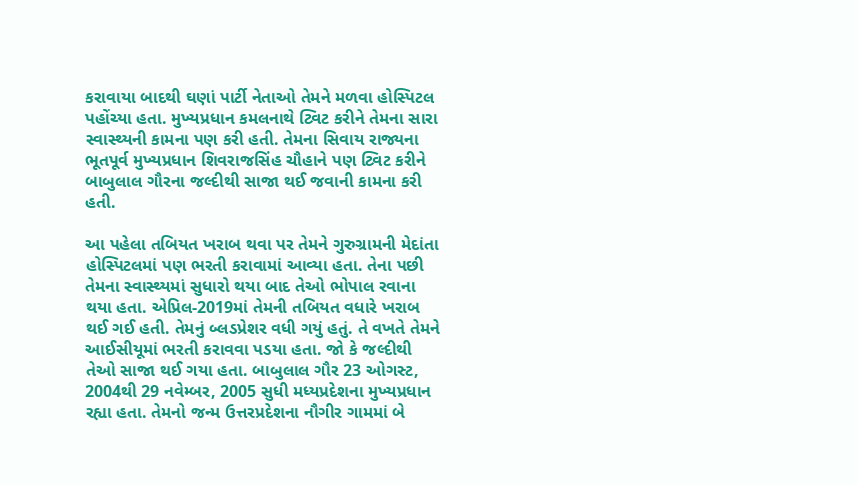કરાવાયા બાદથી ઘણાં પાર્ટી નેતાઓ તેમને મળવા હોસ્પિટલ પહોંચ્યા હતા. મુખ્યપ્રધાન કમલનાથે ટ્વિટ કરીને તેમના સારા સ્વાસ્થ્યની કામના પણ કરી હતી. તેમના સિવાય રાજ્યના ભૂતપૂર્વ મુખ્યપ્રધાન શિવરાજસિંહ ચૌહાને પણ ટ્વિટ કરીને બાબુલાલ ગૌરના જલ્દીથી સાજા થઈ જવાની કામના કરી હતી.

આ પહેલા તબિયત ખરાબ થવા પર તેમને ગુરુગ્રામની મેદાંતા હોસ્પિટલમાં પણ ભરતી કરાવામાં આવ્યા હતા. તેના પછી તેમના સ્વાસ્થ્યમાં સુધારો થયા બાદ તેઓ ભોપાલ રવાના થયા હતા. એપ્રિલ-2019માં તેમની તબિયત વધારે ખરાબ થઈ ગઈ હતી. તેમનું બ્લડપ્રેશર વધી ગયું હતું. તે વખતે તેમને આઈસીયૂમાં ભરતી કરાવવા પડયા હતા. જો કે જલ્દીથી તેઓ સાજા થઈ ગયા હતા. બાબુલાલ ગૌર 23 ઓગસ્ટ, 2004થી 29 નવેમ્બર, 2005 સુધી મધ્યપ્રદેશના મુખ્યપ્રધાન રહ્યા હતા. તેમનો જન્મ ઉત્તરપ્રદેશના નૌગીર ગામમાં બે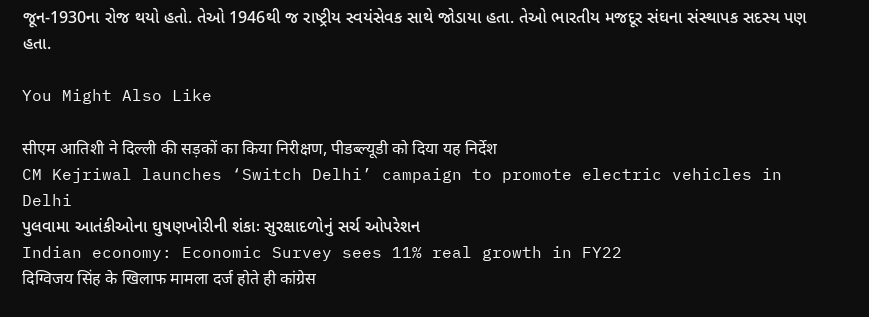જૂન-1930ના રોજ થયો હતો. તેઓ 1946થી જ રાષ્ટ્રીય સ્વયંસેવક સાથે જોડાયા હતા. તેઓ ભારતીય મજદૂર સંઘના સંસ્થાપક સદસ્ય પણ હતા.

You Might Also Like

सीएम आतिशी ने दिल्ली की सड़कों का किया निरीक्षण, पीडब्ल्यूडी को दिया यह निर्देश
CM Kejriwal launches ‘Switch Delhi’ campaign to promote electric vehicles in Delhi
પુલવામા આતંકીઓના ઘુષણખોરીની શંકાઃ સુરક્ષાદળોનું સર્ચ ઓપરેશન
Indian economy: Economic Survey sees 11% real growth in FY22
दिग्विजय सिंह के खिलाफ मामला दर्ज होते ही कांग्रेस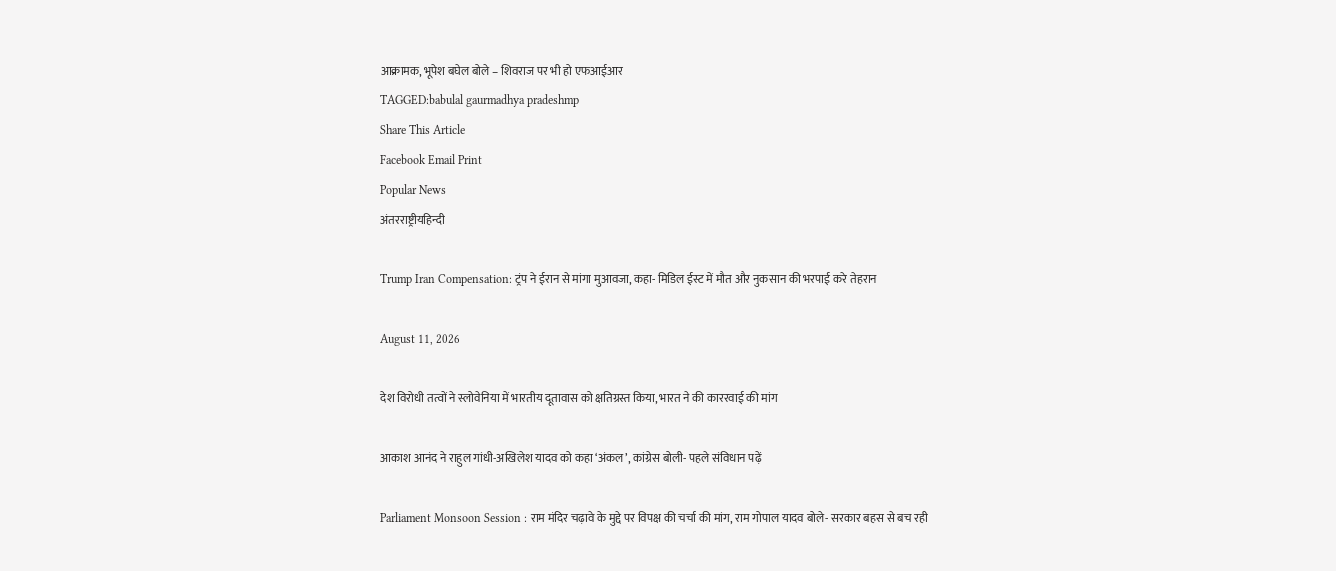आक्रामक, भूपेश बघेल बोले – शिवराज पर भी हो एफआईआर
TAGGED:babulal gaurmadhya pradeshmp
Share This Article
Facebook Email Print
Popular News
अंतरराष्ट्रीयहिन्दी

Trump Iran Compensation: ट्रंप ने ईरान से मांगा मुआवजा, कहा- मिडिल ईस्ट में मौत और नुकसान की भरपाई करे तेहरान

August 11, 2026

देश विरोधी तत्वों ने स्लोवेनिया में भारतीय दूतावास को क्षतिग्रस्त किया, भारत ने की काररवाई की मांग

आकाश आनंद ने राहुल गांधी-अखिलेश यादव को कहा ‘अंकल’, कांग्रेस बोली- पहले संविधान पढ़ें

Parliament Monsoon Session : राम मंदिर चढ़ावे के मुद्दे पर विपक्ष की चर्चा की मांग, राम गोपाल यादव बोले- सरकार बहस से बच रही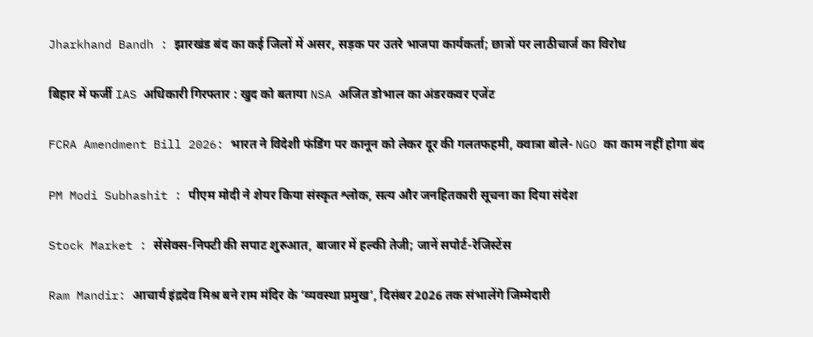Jharkhand Bandh : झारखंड बंद का कई जिलों में असर, सड़क पर उतरे भाजपा कार्यकर्ता; छात्रों पर लाठीचार्ज का विरोध

बिहार में फर्जी IAS अधिकारी गिरफ्तार : खुद को बताया NSA अजित डोभाल का अंडरकवर एजेंट

FCRA Amendment Bill 2026: भारत ने विदेशी फंडिंग पर कानून को लेकर दूर की गलतफहमी, क्वात्रा बोले- NGO का काम नहीं होगा बंद

PM Modi Subhashit : पीएम मोदी ने शेयर किया संस्कृत श्लोक, सत्य और जनहितकारी सूचना का दिया संदेश

Stock Market : सेंसेक्स-निफ्टी की सपाट शुरुआत, बाजार में हल्की तेजी; जानें सपोर्ट-रेजिस्टेंस

Ram Mandir: आचार्य इंद्रदेव मिश्र बने राम मंदिर के ‘व्यवस्था प्रमुख’, दिसंबर 2026 तक संभालेंगे जिम्मेदारी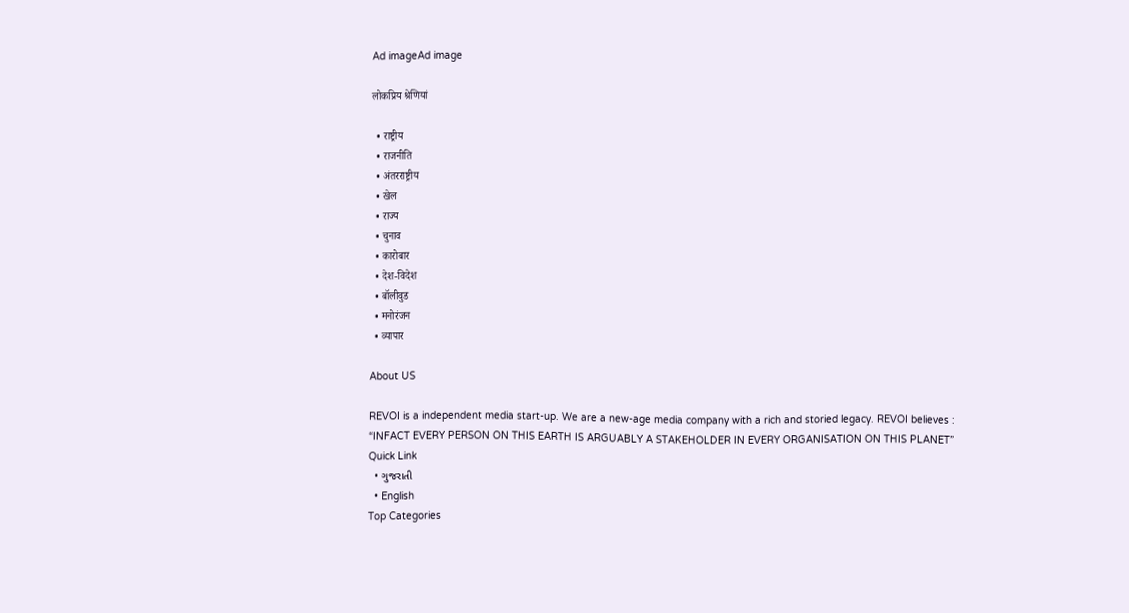Ad imageAd image

लोकप्रिय श्रेणियां

  • राष्ट्रीय
  • राजनीति
  • अंतरराष्ट्रीय
  • खेल
  • राज्य
  • चुनाव
  • कारोबार
  • देश-विदेश
  • बॉलीवुड
  • मनोरंजन
  • व्यापार

About US

REVOI is a independent media start-up. We are a new-age media company with a rich and storied legacy. REVOI believes : “INFACT EVERY PERSON ON THIS EARTH IS ARGUABLY A STAKEHOLDER IN EVERY ORGANISATION ON THIS PLANET”
Quick Link
  • ગુજરાતી
  • English
Top Categories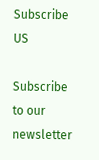Subscribe US

Subscribe to our newsletter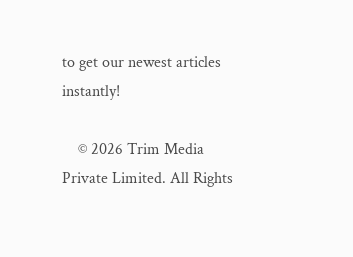to get our newest articles instantly!

    © 2026 Trim Media Private Limited. All Rights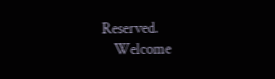Reserved.
    Welcome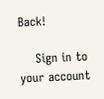Back!

    Sign in to your account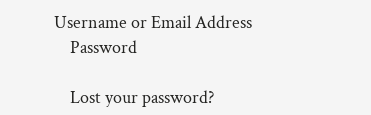Username or Email Address
    Password

    Lost your password?